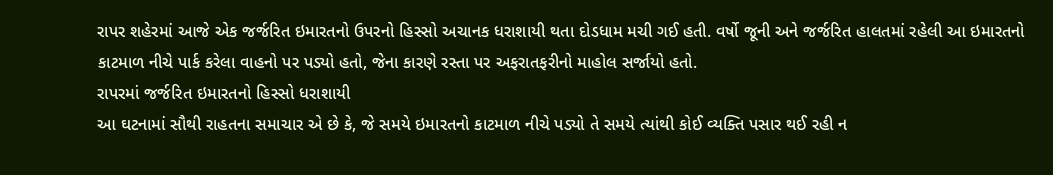રાપર શહેરમાં આજે એક જર્જરિત ઇમારતનો ઉપરનો હિસ્સો અચાનક ધરાશાયી થતા દોડધામ મચી ગઈ હતી. વર્ષો જૂની અને જર્જરિત હાલતમાં રહેલી આ ઇમારતનો કાટમાળ નીચે પાર્ક કરેલા વાહનો પર પડ્યો હતો, જેના કારણે રસ્તા પર અફરાતફરીનો માહોલ સર્જાયો હતો.
રાપરમાં જર્જરિત ઇમારતનો હિસ્સો ધરાશાયી
આ ઘટનામાં સૌથી રાહતના સમાચાર એ છે કે, જે સમયે ઇમારતનો કાટમાળ નીચે પડ્યો તે સમયે ત્યાંથી કોઈ વ્યક્તિ પસાર થઈ રહી ન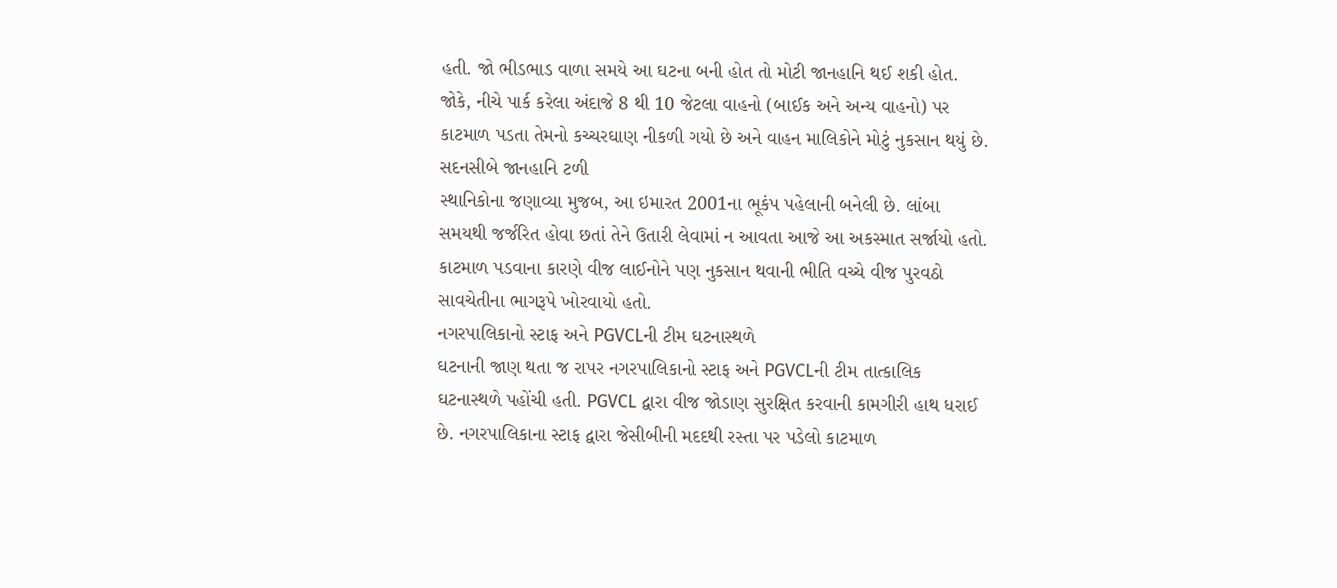હતી. જો ભીડભાડ વાળા સમયે આ ઘટના બની હોત તો મોટી જાનહાનિ થઈ શકી હોત. જોકે, નીચે પાર્ક કરેલા અંદાજે 8 થી 10 જેટલા વાહનો (બાઈક અને અન્ય વાહનો) પર કાટમાળ પડતા તેમનો કચ્ચરઘાણ નીકળી ગયો છે અને વાહન માલિકોને મોટું નુકસાન થયું છે.
સદનસીબે જાનહાનિ ટળી
સ્થાનિકોના જણાવ્યા મુજબ, આ ઇમારત 2001ના ભૂકંપ પહેલાની બનેલી છે. લાંબા સમયથી જર્જરિત હોવા છતાં તેને ઉતારી લેવામાં ન આવતા આજે આ અકસ્માત સર્જાયો હતો. કાટમાળ પડવાના કારણે વીજ લાઈનોને પણ નુકસાન થવાની ભીતિ વચ્ચે વીજ પુરવઠો સાવચેતીના ભાગરૂપે ખોરવાયો હતો.
નગરપાલિકાનો સ્ટાફ અને PGVCLની ટીમ ઘટનાસ્થળે
ઘટનાની જાણ થતા જ રાપર નગરપાલિકાનો સ્ટાફ અને PGVCLની ટીમ તાત્કાલિક ઘટનાસ્થળે પહોંચી હતી. PGVCL દ્વારા વીજ જોડાણ સુરક્ષિત કરવાની કામગીરી હાથ ધરાઈ છે. નગરપાલિકાના સ્ટાફ દ્વારા જેસીબીની મદદથી રસ્તા પર પડેલો કાટમાળ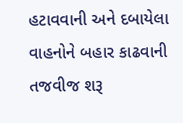હટાવવાની અને દબાયેલા વાહનોને બહાર કાઢવાની તજવીજ શરૂ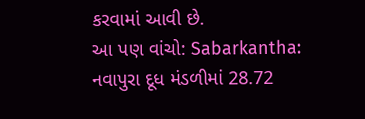કરવામાં આવી છે.
આ પણ વાંચો: Sabarkantha: નવાપુરા દૂધ મંડળીમાં 28.72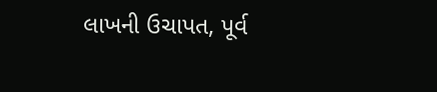લાખની ઉચાપત, પૂર્વ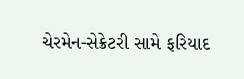ચેરમેન-સેક્રેટરી સામે ફરિયાદ